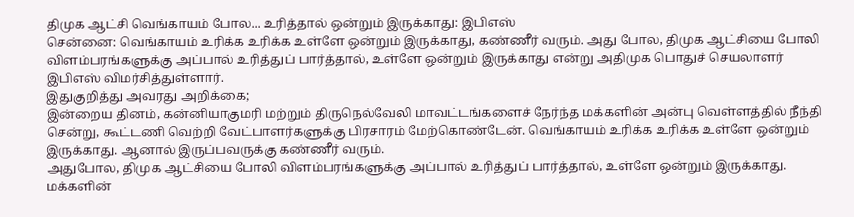திமுக ஆட்சி வெங்காயம் போல... உரித்தால் ஒன்றும் இருக்காது: இபிஎஸ்
சென்னை: வெங்காயம் உரிக்க உரிக்க உள்ளே ஒன்றும் இருக்காது, கண்ணீர் வரும். அது போல, திமுக ஆட்சியை போலி விளம்பரங்களுக்கு அப்பால் உரித்துப் பார்த்தால், உள்ளே ஒன்றும் இருக்காது என்று அதிமுக பொதுச் செயலாளர் இபிஎஸ் விமர்சித்துள்ளார்.
இதுகுறித்து அவரது அறிக்கை;
இன்றைய தினம், கன்னியாகுமரி மற்றும் திருநெல்வேலி மாவட்டங்களைச் நேர்ந்த மக்களின் அன்பு வெள்ளத்தில் நீந்தி சென்று, கூட்டணி வெற்றி வேட்பாளர்களுக்கு பிரசாரம் மேற்கொண்டேன். வெங்காயம் உரிக்க உரிக்க உள்ளே ஒன்றும் இருக்காது. ஆனால் இருப்பவருக்கு கண்ணீர் வரும்.
அதுபோல, திமுக ஆட்சியை போலி விளம்பரங்களுக்கு அப்பால் உரித்துப் பார்த்தால், உள்ளே ஒன்றும் இருக்காது. மக்களின்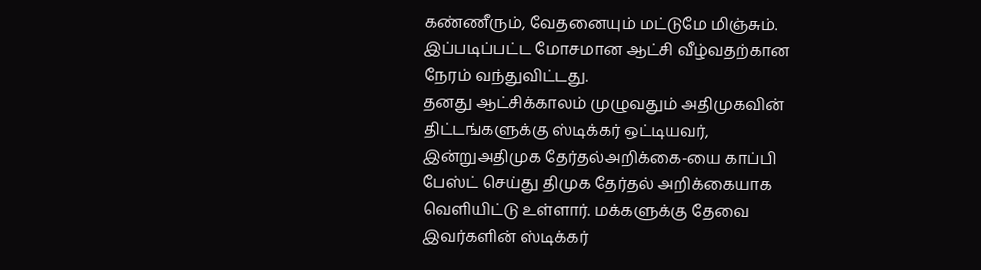கண்ணீரும், வேதனையும் மட்டுமே மிஞ்சும். இப்படிப்பட்ட மோசமான ஆட்சி வீழ்வதற்கான நேரம் வந்துவிட்டது.
தனது ஆட்சிக்காலம் முழுவதும் அதிமுகவின் திட்டங்களுக்கு ஸ்டிக்கர் ஒட்டியவர், இன்றுஅதிமுக தேர்தல்அறிக்கை-யை காப்பி பேஸ்ட் செய்து திமுக தேர்தல் அறிக்கையாக வெளியிட்டு உள்ளார். மக்களுக்கு தேவை இவர்களின் ஸ்டிக்கர்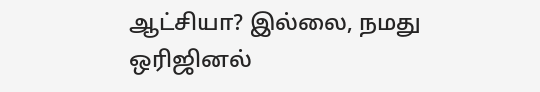ஆட்சியா? இல்லை, நமது ஒரிஜினல்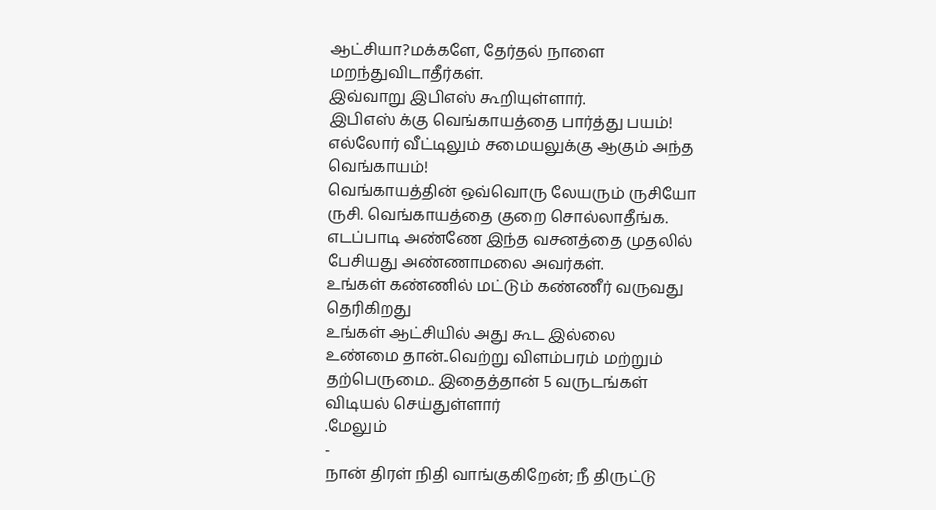ஆட்சியா?மக்களே, தேர்தல் நாளை மறந்துவிடாதீர்கள்.
இவ்வாறு இபிஎஸ் கூறியுள்ளார்.
இபிஎஸ் க்கு வெங்காயத்தை பார்த்து பயம்!
எல்லோர் வீட்டிலும் சமையலுக்கு ஆகும் அந்த வெங்காயம்!
வெங்காயத்தின் ஒவ்வொரு லேயரும் ருசியோ ருசி. வெங்காயத்தை குறை சொல்லாதீங்க.
எடப்பாடி அண்ணே இந்த வசனத்தை முதலில் பேசியது அண்ணாமலை அவர்கள்.
உங்கள் கண்ணில் மட்டும் கண்ணீர் வருவது தெரிகிறது
உங்கள் ஆட்சியில் அது கூட இல்லை
உண்மை தான்..வெற்று விளம்பரம் மற்றும் தற்பெருமை.. இதைத்தான் 5 வருடங்கள் விடியல் செய்துள்ளார்
.மேலும்
-
நான் திரள் நிதி வாங்குகிறேன்; நீ திருட்டு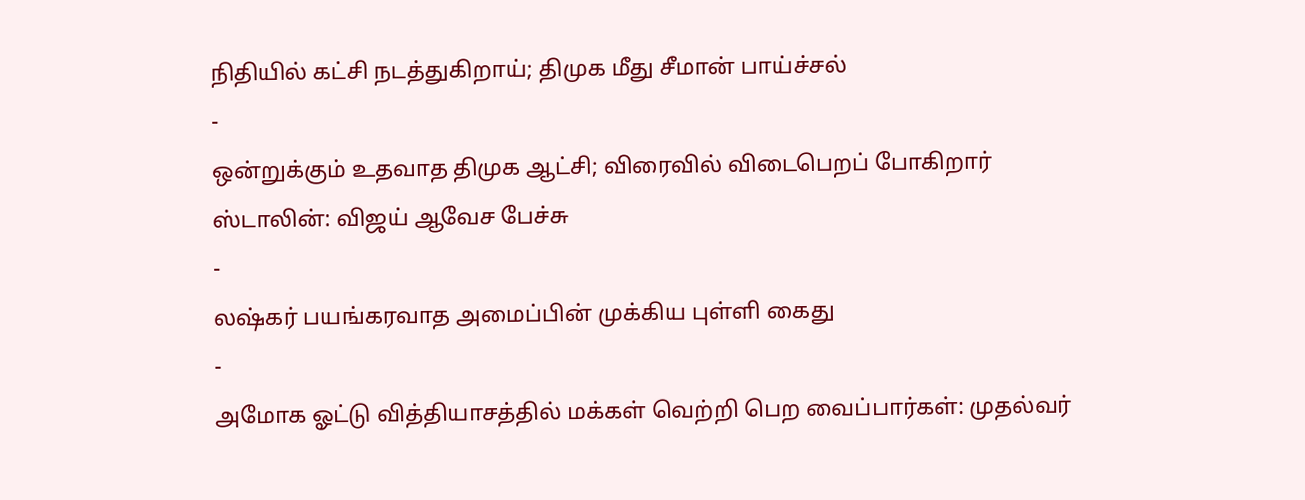நிதியில் கட்சி நடத்துகிறாய்; திமுக மீது சீமான் பாய்ச்சல்
-
ஒன்றுக்கும் உதவாத திமுக ஆட்சி; விரைவில் விடைபெறப் போகிறார் ஸ்டாலின்: விஜய் ஆவேச பேச்சு
-
லஷ்கர் பயங்கரவாத அமைப்பின் முக்கிய புள்ளி கைது
-
அமோக ஓட்டு வித்தியாசத்தில் மக்கள் வெற்றி பெற வைப்பார்கள்: முதல்வர்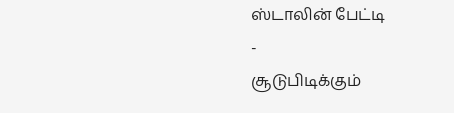ஸ்டாலின் பேட்டி
-
சூடுபிடிக்கும்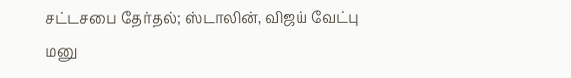சட்டசபை தேர்தல்; ஸ்டாலின், விஜய் வேட்பு மனு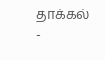தாக்கல்
-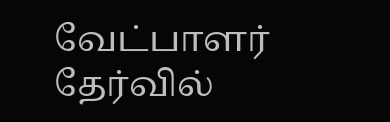வேட்பாளர் தேர்வில்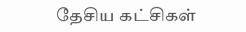தேசிய கட்சிகள்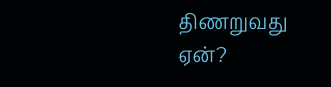திணறுவது ஏன்?